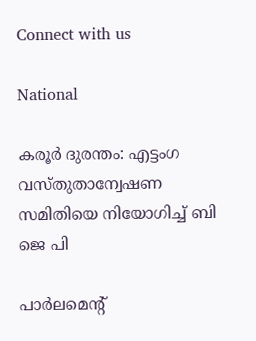Connect with us

National

കരൂർ ദുരന്തം: എട്ടംഗ വസ്തുതാന്വേഷണ സമിതിയെ നിയോഗിച്ച് ബി ജെ പി

പാർലമെന്റ്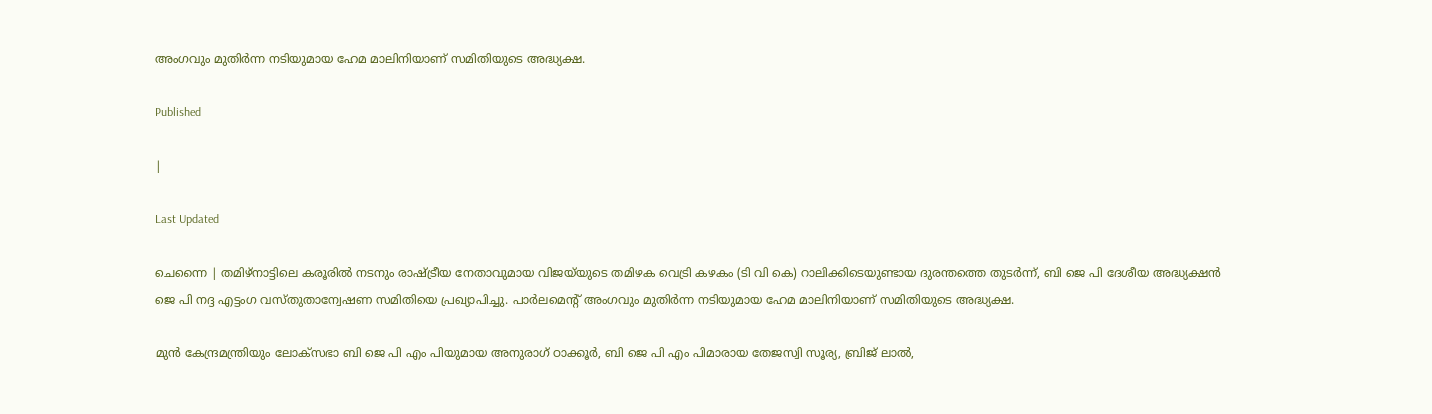അംഗവും മുതിർന്ന നടിയുമായ ഹേമ മാലിനിയാണ് സമിതിയുടെ അദ്ധ്യക്ഷ.

Published

|

Last Updated

ചെന്നൈ | തമിഴ്‌നാട്ടിലെ കരൂരിൽ നടനും രാഷ്ട്രീയ നേതാവുമായ വിജയ്‍യുടെ തമിഴക വെട്രി കഴകം (ടി വി കെ) റാലിക്കിടെയുണ്ടായ ദുരന്തത്തെ തുടർന്ന്, ബി ജെ പി ദേശീയ അദ്ധ്യക്ഷൻ ജെ പി നദ്ദ എട്ടംഗ വസ്തുതാന്വേഷണ സമിതിയെ പ്രഖ്യാപിച്ചു. പാർലമെന്റ് അംഗവും മുതിർന്ന നടിയുമായ ഹേമ മാലിനിയാണ് സമിതിയുടെ അദ്ധ്യക്ഷ.

മുൻ കേന്ദ്രമന്ത്രിയും ലോക്സഭാ ബി ജെ പി എം പിയുമായ അനുരാഗ് ഠാക്കൂർ, ബി ജെ പി എം പിമാരായ തേജസ്വി സൂര്യ, ബ്രിജ് ലാൽ,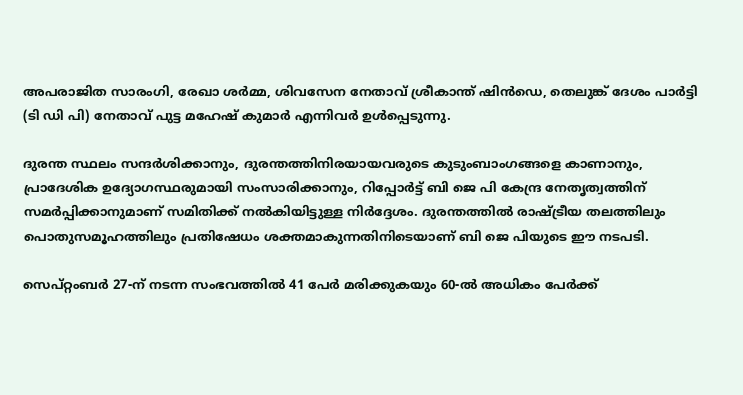അപരാജിത സാരംഗി, രേഖാ ശർമ്മ, ശിവസേന നേതാവ് ശ്രീകാന്ത് ഷിൻഡെ, തെലുങ്ക് ദേശം പാർട്ടി (ടി ഡി പി) നേതാവ് പുട്ട മഹേഷ് കുമാർ എന്നിവർ ഉൾപ്പെടുന്നു.

ദുരന്ത സ്ഥലം സന്ദർശിക്കാനും, ദുരന്തത്തിനിരയായവരുടെ കുടുംബാംഗങ്ങളെ കാണാനും, പ്രാദേശിക ഉദ്യോഗസ്ഥരുമായി സംസാരിക്കാനും, റിപ്പോർട്ട് ബി ജെ പി കേന്ദ്ര നേതൃത്വത്തിന് സമർപ്പിക്കാനുമാണ് സമിതിക്ക് നൽകിയിട്ടുള്ള നിർദ്ദേശം. ദുരന്തത്തിൽ രാഷ്ട്രീയ തലത്തിലും പൊതുസമൂഹത്തിലും പ്രതിഷേധം ശക്തമാകുന്നതിനിടെയാണ് ബി ജെ പിയുടെ ഈ നടപടി.

സെപ്റ്റംബർ 27-ന് നടന്ന സംഭവത്തിൽ 41 പേർ മരിക്കുകയും 60-ൽ അധികം പേർക്ക്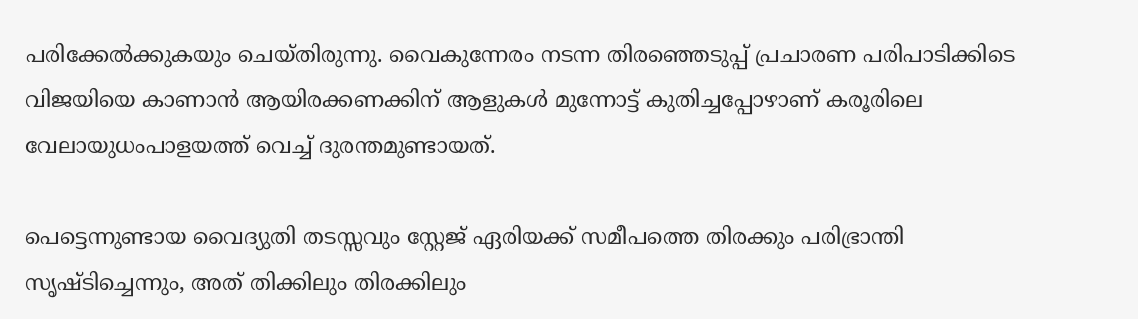പരിക്കേൽക്കുകയും ചെയ്തിരുന്നു. വൈകുന്നേരം നടന്ന തിരഞ്ഞെടുപ്പ് പ്രചാരണ പരിപാടിക്കിടെ വിജയിയെ കാണാൻ ആയിരക്കണക്കിന് ആളുകൾ മുന്നോട്ട് കുതിച്ചപ്പോഴാണ് കരൂരിലെ വേലായുധംപാളയത്ത് വെച്ച് ദുരന്തമുണ്ടായത്.

പെട്ടെന്നുണ്ടായ വൈദ്യുതി തടസ്സവും സ്റ്റേജ് ഏരിയക്ക് സമീപത്തെ തിരക്കും പരിഭ്രാന്തി സൃഷ്ടിച്ചെന്നും, അത് തിക്കിലും തിരക്കിലും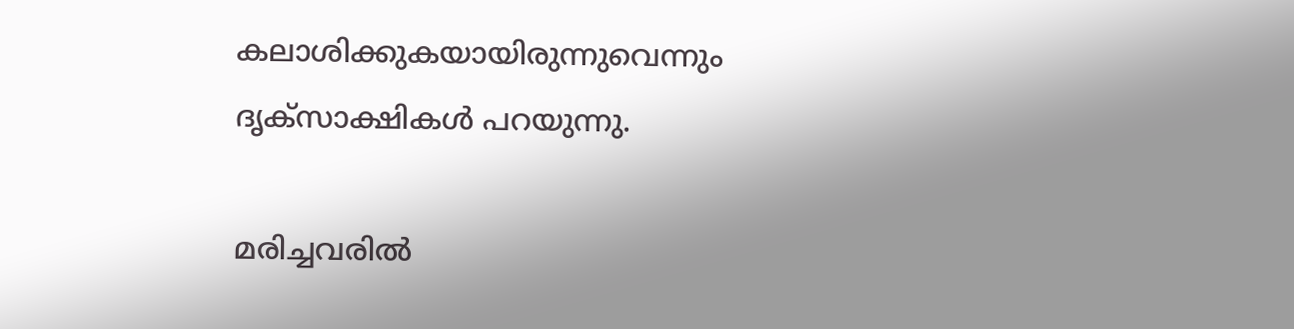കലാശിക്കുകയായിരുന്നുവെന്നും ദൃക്‌സാക്ഷികൾ പറയുന്നു.

മരിച്ചവരിൽ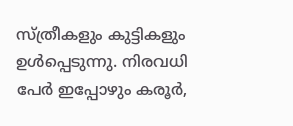സ്ത്രീകളും കുട്ടികളും ഉൾപ്പെടുന്നു. നിരവധി പേർ ഇപ്പോഴും കരൂർ,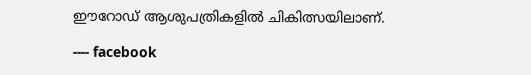ഈറോഡ് ആശുപത്രികളിൽ ചികിത്സയിലാണ്.

---- facebook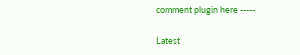comment plugin here -----

Latest